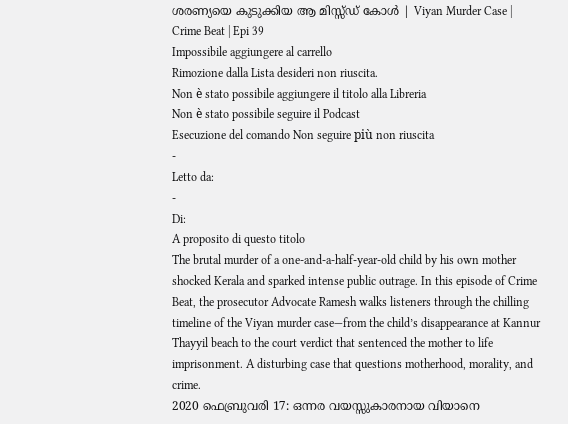ശരണ്യയെ കുടുക്കിയ ആ മിസ്സ്ഡ് കോൾ | Viyan Murder Case | Crime Beat | Epi 39
Impossibile aggiungere al carrello
Rimozione dalla Lista desideri non riuscita.
Non è stato possibile aggiungere il titolo alla Libreria
Non è stato possibile seguire il Podcast
Esecuzione del comando Non seguire più non riuscita
-
Letto da:
-
Di:
A proposito di questo titolo
The brutal murder of a one-and-a-half-year-old child by his own mother shocked Kerala and sparked intense public outrage. In this episode of Crime Beat, the prosecutor Advocate Ramesh walks listeners through the chilling timeline of the Viyan murder case—from the child’s disappearance at Kannur Thayyil beach to the court verdict that sentenced the mother to life imprisonment. A disturbing case that questions motherhood, morality, and crime.
2020 ഫെബ്രുവരി 17: ഒന്നര വയസ്സുകാരനായ വിയാനെ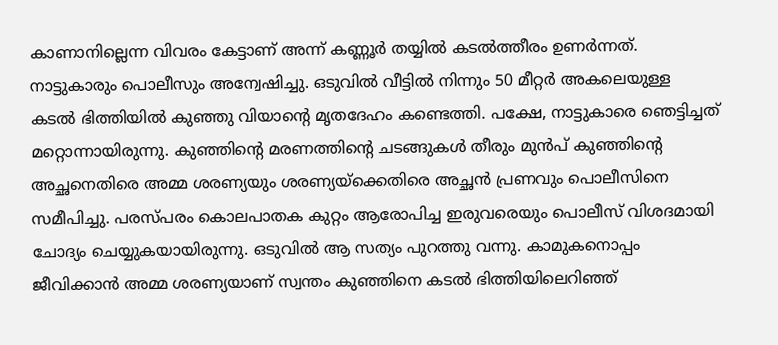കാണാനില്ലെന്ന വിവരം കേട്ടാണ് അന്ന് കണ്ണൂർ തയ്യിൽ കടൽത്തീരം ഉണർന്നത്. നാട്ടുകാരും പൊലീസും അന്വേഷിച്ചു. ഒടുവിൽ വീട്ടിൽ നിന്നും 50 മീറ്റർ അകലെയുള്ള കടൽ ഭിത്തിയിൽ കുഞ്ഞു വിയാന്റെ മൃതദേഹം കണ്ടെത്തി. പക്ഷേ, നാട്ടുകാരെ ഞെട്ടിച്ചത് മറ്റൊന്നായിരുന്നു. കുഞ്ഞിന്റെ മരണത്തിന്റെ ചടങ്ങുകൾ തീരും മുൻപ് കുഞ്ഞിന്റെ അച്ഛനെതിരെ അമ്മ ശരണ്യയും ശരണ്യയ്ക്കെതിരെ അച്ഛൻ പ്രണവും പൊലീസിനെ സമീപിച്ചു. പരസ്പരം കൊലപാതക കുറ്റം ആരോപിച്ച ഇരുവരെയും പൊലീസ് വിശദമായി ചോദ്യം ചെയ്യുകയായിരുന്നു. ഒടുവിൽ ആ സത്യം പുറത്തു വന്നു. കാമുകനൊപ്പം ജീവിക്കാൻ അമ്മ ശരണ്യയാണ് സ്വന്തം കുഞ്ഞിനെ കടൽ ഭിത്തിയിലെറിഞ്ഞ്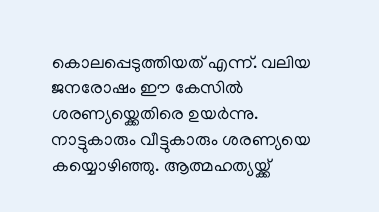കൊലപ്പെടുത്തിയത് എന്ന്. വലിയ ജനരോഷം ഈ കേസിൽ ശരണ്യയ്ക്കെതിരെ ഉയർന്നു. നാട്ടുകാരും വീട്ടുകാരും ശരണ്യയെ കയ്യൊഴിഞ്ഞു. ആത്മഹത്യയ്ക്ക്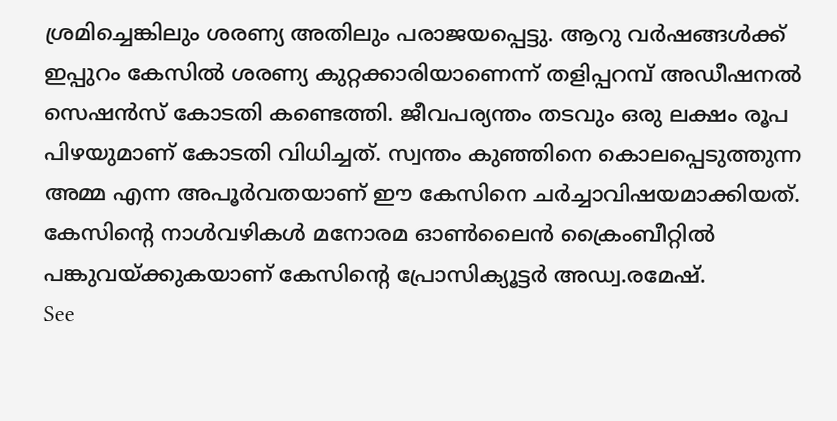ശ്രമിച്ചെങ്കിലും ശരണ്യ അതിലും പരാജയപ്പെട്ടു. ആറു വർഷങ്ങൾക്ക് ഇപ്പുറം കേസിൽ ശരണ്യ കുറ്റക്കാരിയാണെന്ന് തളിപ്പറമ്പ് അഡീഷനൽ സെഷൻസ് കോടതി കണ്ടെത്തി. ജീവപര്യന്തം തടവും ഒരു ലക്ഷം രൂപ പിഴയുമാണ് കോടതി വിധിച്ചത്. സ്വന്തം കുഞ്ഞിനെ കൊലപ്പെടുത്തുന്ന അമ്മ എന്ന അപൂർവതയാണ് ഈ കേസിനെ ചർച്ചാവിഷയമാക്കിയത്. കേസിന്റെ നാൾവഴികൾ മനോരമ ഓൺലൈൻ ക്രൈംബീറ്റിൽ പങ്കുവയ്ക്കുകയാണ് കേസിന്റെ പ്രോസിക്യൂട്ടർ അഡ്വ.രമേഷ്.
See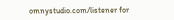omnystudio.com/listener for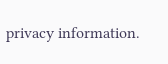privacy information.